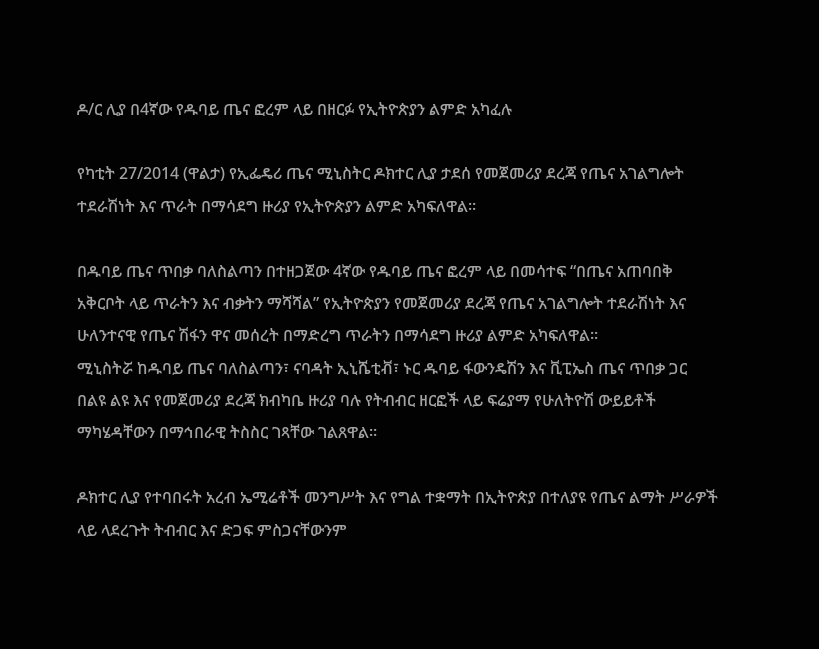ዶ/ር ሊያ በ4ኛው የዱባይ ጤና ፎረም ላይ በዘርፉ የኢትዮጵያን ልምድ አካፈሉ

የካቲት 27/2014 (ዋልታ) የኢፌዴሪ ጤና ሚኒስትር ዶክተር ሊያ ታደሰ የመጀመሪያ ደረጃ የጤና አገልግሎት ተደራሽነት እና ጥራት በማሳደግ ዙሪያ የኢትዮጵያን ልምድ አካፍለዋል፡፡

በዱባይ ጤና ጥበቃ ባለስልጣን በተዘጋጀው 4ኛው የዱባይ ጤና ፎረም ላይ በመሳተፍ “በጤና አጠባበቅ አቅርቦት ላይ ጥራትን እና ብቃትን ማሻሻል” የኢትዮጵያን የመጀመሪያ ደረጃ የጤና አገልግሎት ተደራሽነት እና ሁለንተናዊ የጤና ሽፋን ዋና መሰረት በማድረግ ጥራትን በማሳደግ ዙሪያ ልምድ አካፍለዋል፡፡
ሚኒስትሯ ከዱባይ ጤና ባለስልጣን፣ ናባዳት ኢኒሼቲቭ፣ ኑር ዱባይ ፋውንዴሽን እና ቪፒኤስ ጤና ጥበቃ ጋር በልዩ ልዩ እና የመጀመሪያ ደረጃ ክብካቤ ዙሪያ ባሉ የትብብር ዘርፎች ላይ ፍሬያማ የሁለትዮሽ ውይይቶች ማካሄዳቸውን በማኅበራዊ ትስስር ገጻቸው ገልጸዋል።

ዶክተር ሊያ የተባበሩት አረብ ኤሚሬቶች መንግሥት እና የግል ተቋማት በኢትዮጵያ በተለያዩ የጤና ልማት ሥራዎች ላይ ላደረጉት ትብብር እና ድጋፍ ምስጋናቸውንም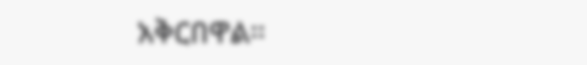አቅርበዋል።